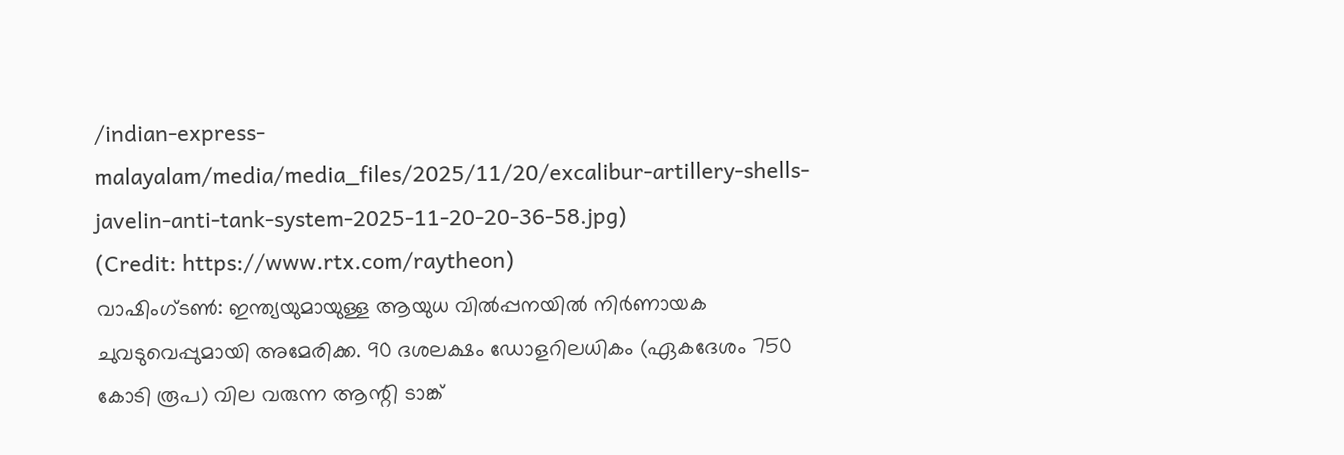/indian-express-malayalam/media/media_files/2025/11/20/excalibur-artillery-shells-javelin-anti-tank-system-2025-11-20-20-36-58.jpg)
(Credit: https://www.rtx.com/raytheon)
വാഷിംഗ്ടൺ: ഇന്ത്യയുമായുള്ള ആയുധ വിൽപ്പനയിൽ നിർണായക ചുവടുവെപ്പുമായി അമേരിക്ക. 90 ദശലക്ഷം ഡോളറിലധികം (ഏകദേശം 750 കോടി രൂപ) വില വരുന്ന ആന്റി ടാങ്ക്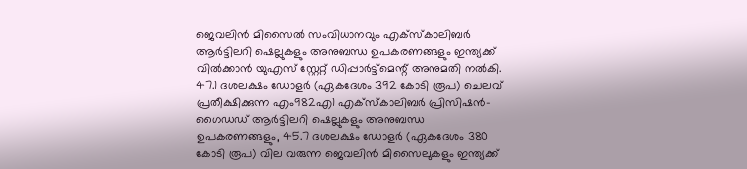ജെവലിൻ മിസൈൽ സംവിധാനവും എക്സ്കാലിബർ ആർട്ടിലറി ഷെല്ലുകളും അനുബന്ധ ഉപകരണങ്ങളും ഇന്ത്യക്ക് വിൽക്കാൻ യുഎസ് സ്റ്റേറ്റ് ഡിപ്പാർട്ട്മെന്റ് അനുമതി നൽകി.
47.1 ദശലക്ഷം ഡോളർ (ഏകദേശം 392 കോടി രൂപ) ചെലവ് പ്രതീക്ഷിക്കുന്ന എം982എ1 എക്സ്കാലിബർ പ്രിസിഷൻ-ഗൈഡഡ് ആർട്ടിലറി ഷെല്ലുകളും അനുബന്ധ ഉപകരണങ്ങളും, 45.7 ദശലക്ഷം ഡോളർ (ഏകദേശം 380 കോടി രൂപ) വില വരുന്ന ജെവലിൻ മിസൈലുകളും ഇന്ത്യക്ക്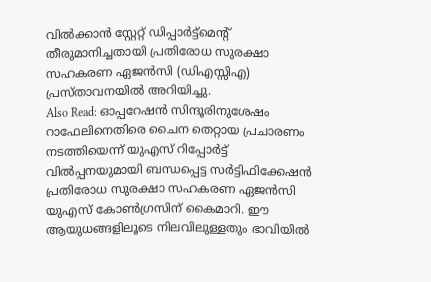വിൽക്കാൻ സ്റ്റേറ്റ് ഡിപ്പാർട്ട്മെന്റ് തീരുമാനിച്ചതായി പ്രതിരോധ സുരക്ഷാ സഹകരണ ഏജൻസി (ഡിഎസ്സിഎ) പ്രസ്താവനയിൽ അറിയിച്ചു.
Also Read: ഓപ്പറേഷൻ സിന്ദൂരിനുശേഷം റാഫേലിനെതിരെ ചൈന തെറ്റായ പ്രചാരണം നടത്തിയെന്ന് യുഎസ് റിപ്പോർട്ട്
വിൽപ്പനയുമായി ബന്ധപ്പെട്ട സർട്ടിഫിക്കേഷൻ പ്രതിരോധ സുരക്ഷാ സഹകരണ ഏജൻസി യുഎസ് കോൺഗ്രസിന് കൈമാറി. ഈ ആയുധങ്ങളിലൂടെ നിലവിലുള്ളതും ഭാവിയിൽ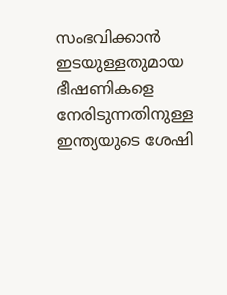സംഭവിക്കാൻ ഇടയുള്ളതുമായ ഭീഷണികളെ നേരിടുന്നതിനുള്ള ഇന്ത്യയുടെ ശേഷി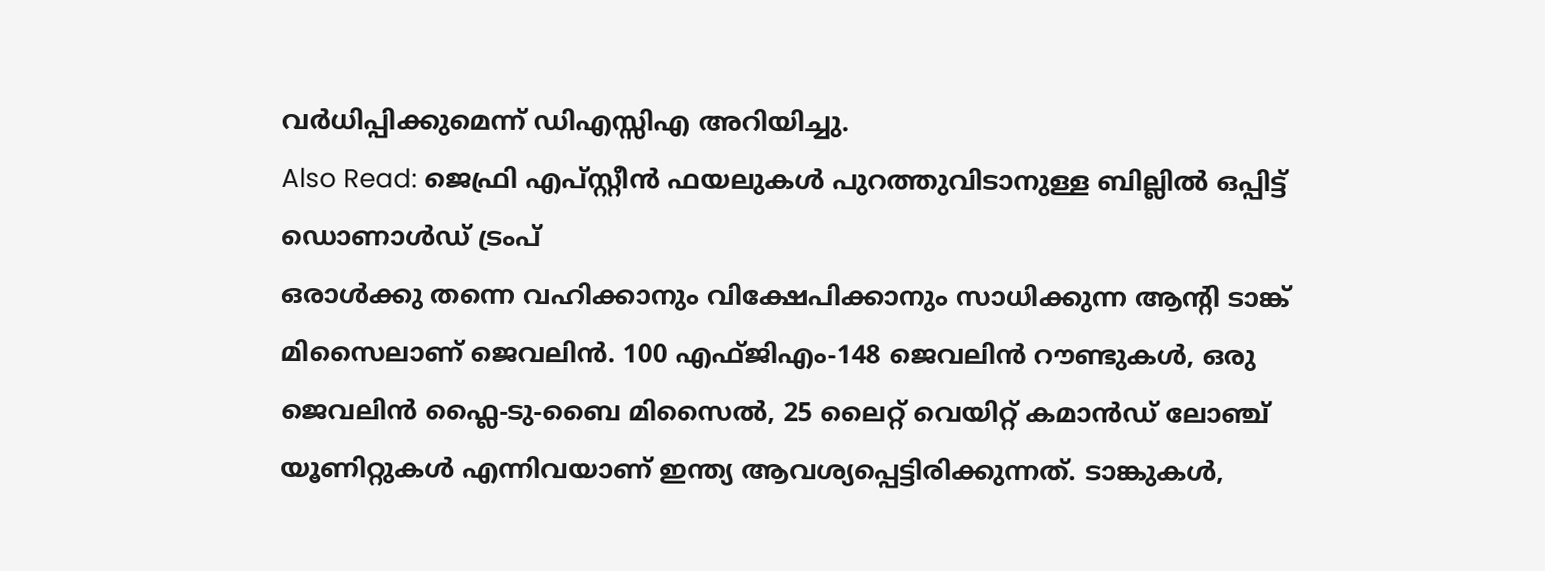വർധിപ്പിക്കുമെന്ന് ഡിഎസ്സിഎ അറിയിച്ചു.
Also Read: ജെഫ്രി എപ്സ്റ്റീൻ ഫയലുകൾ പുറത്തുവിടാനുള്ള ബില്ലിൽ ഒപ്പിട്ട് ഡൊണാൾഡ് ട്രംപ്
ഒരാൾക്കു തന്നെ വഹിക്കാനും വിക്ഷേപിക്കാനും സാധിക്കുന്ന ആന്റി ടാങ്ക് മിസൈലാണ് ജെവലിൻ. 100 എഫ്ജിഎം-148 ജെവലിൻ റൗണ്ടുകൾ, ഒരു ജെവലിൻ ഫ്ലൈ-ടു-ബൈ മിസൈൽ, 25 ലൈറ്റ് വെയിറ്റ് കമാൻഡ് ലോഞ്ച് യൂണിറ്റുകൾ എന്നിവയാണ് ഇന്ത്യ ആവശ്യപ്പെട്ടിരിക്കുന്നത്. ടാങ്കുകൾ,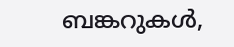ബങ്കറുകൾ,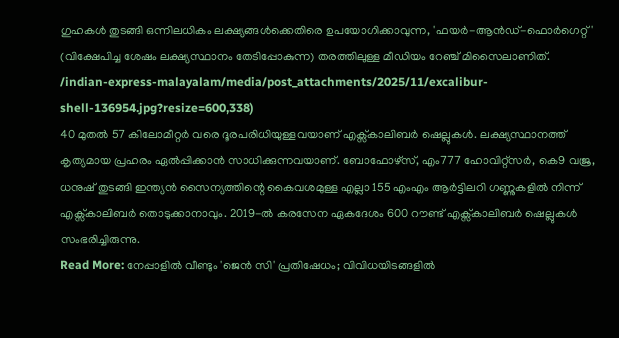ഗുഹകൾ തുടങ്ങി ഒന്നിലധികം ലക്ഷ്യങ്ങൾക്കെതിരെ ഉപയോഗിക്കാവുന്ന, 'ഫയർ-ആൻഡ്-ഫൊർഗെറ്റ്' (വിക്ഷേപിച്ച ശേഷം ലക്ഷ്യസ്ഥാനം തേടിപ്പോകുന്ന) തരത്തിലുള്ള മീഡിയം റേഞ്ച് മിസൈലാണിത്.
/indian-express-malayalam/media/post_attachments/2025/11/excalibur-shell-136954.jpg?resize=600,338)
40 മുതൽ 57 കിലോമീറ്റർ വരെ ദൂരപരിധിയുള്ളവയാണ് എക്സ്കാലിബർ ഷെല്ലുകൾ. ലക്ഷ്യസ്ഥാനത്ത് കൃത്യമായ പ്രഹരം ഏൽപ്പിക്കാൻ സാധിക്കുന്നവയാണ്. ബോഫോഴ്സ്, എം777 ഹോവിറ്റ്സർ, കെ9 വജ്ര, ധനുഷ് തുടങ്ങി ഇന്ത്യൻ സൈന്യത്തിന്റെ കൈവശമുള്ള എല്ലാ 155 എംഎം ആർട്ടിലറി ഗണ്ണുകളിൽ നിന്ന് എക്സ്കാലിബർ തൊടുക്കാനാവും. 2019-ൽ കരസേന ഏകദേശം 600 റൗണ്ട് എക്സ്കാലിബർ ഷെല്ലുകൾ സംഭരിച്ചിരുന്നു.
Read More: നേപ്പാളിൽ വീണ്ടും 'ജെൻ സി' പ്രതിഷേധം; വിവിധയിടങ്ങളിൽ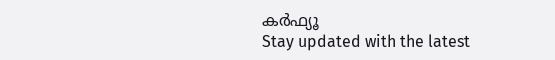കർഫ്യൂ
Stay updated with the latest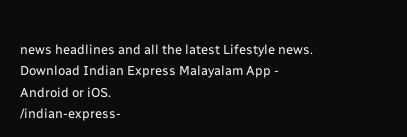news headlines and all the latest Lifestyle news. Download Indian Express Malayalam App - Android or iOS.
/indian-express-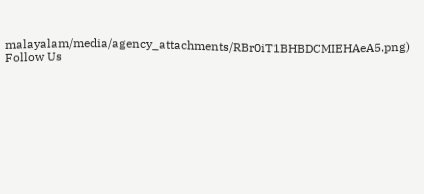malayalam/media/agency_attachments/RBr0iT1BHBDCMIEHAeA5.png)
Follow Us